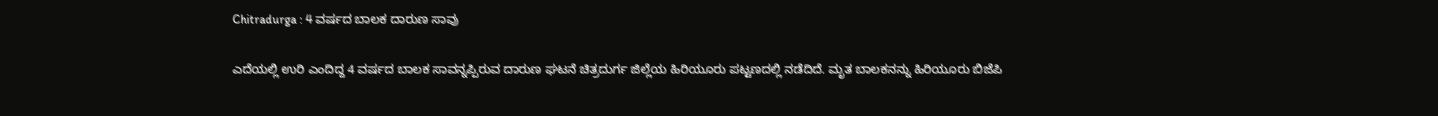Chitradurga : 4 ವರ್ಷದ ಬಾಲಕ ದಾರುಣ ಸಾವು

ಎದೆಯಲ್ಲಿ ಉರಿ ಎಂದಿದ್ದ 4 ವರ್ಷದ ಬಾಲಕ ಸಾವನ್ನಪ್ಪಿರುವ ದಾರುಣ ಘಟನೆ ಚಿತ್ರದುರ್ಗ ಜಿಲ್ಲೆಯ ಹಿರಿಯೂರು ಪಟ್ಟಣದಲ್ಲಿ ನಡೆದಿದೆ. ಮೃತ ಬಾಲಕನನ್ನು ಹಿರಿಯೂರು ಬಿಜೆಪಿ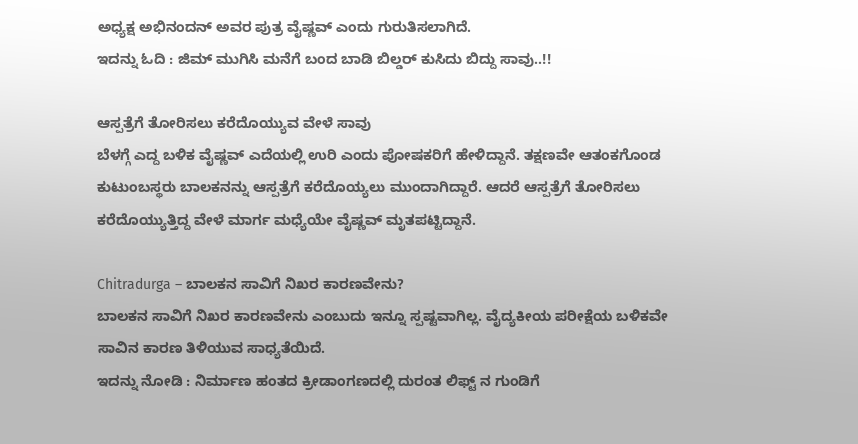ಅಧ್ಯಕ್ಷ ಅಭಿನಂದನ್ ಅವರ ಪುತ್ರ ವೈಷ್ಣವ್ ಎಂದು ಗುರುತಿಸಲಾಗಿದೆ.
ಇದನ್ನು ಓದಿ : ಜಿಮ್ ಮುಗಿಸಿ ಮನೆಗೆ ಬಂದ ಬಾಡಿ ಬಿಲ್ಡರ್ ಕುಸಿದು ಬಿದ್ದು ಸಾವು..!!

ಆಸ್ಪತ್ರೆಗೆ ತೋರಿಸಲು ಕರೆದೊಯ್ಯುವ ವೇಳೆ ಸಾವು
ಬೆಳಗ್ಗೆ ಎದ್ದ ಬಳಿಕ ವೈಷ್ಣವ್ ಎದೆಯಲ್ಲಿ ಉರಿ ಎಂದು ಪೋಷಕರಿಗೆ ಹೇಳಿದ್ದಾನೆ. ತಕ್ಷಣವೇ ಆತಂಕಗೊಂಡ ಕುಟುಂಬಸ್ಥರು ಬಾಲಕನನ್ನು ಆಸ್ಪತ್ರೆಗೆ ಕರೆದೊಯ್ಯಲು ಮುಂದಾಗಿದ್ದಾರೆ. ಆದರೆ ಆಸ್ಪತ್ರೆಗೆ ತೋರಿಸಲು ಕರೆದೊಯ್ಯುತ್ತಿದ್ದ ವೇಳೆ ಮಾರ್ಗ ಮಧ್ಯೆಯೇ ವೈಷ್ಣವ್ ಮೃತಪಟ್ಟಿದ್ದಾನೆ.

Chitradurga – ಬಾಲಕನ ಸಾವಿಗೆ ನಿಖರ ಕಾರಣವೇನು?
ಬಾಲಕನ ಸಾವಿಗೆ ನಿಖರ ಕಾರಣವೇನು ಎಂಬುದು ಇನ್ನೂ ಸ್ಪಷ್ಟವಾಗಿಲ್ಲ. ವೈದ್ಯಕೀಯ ಪರೀಕ್ಷೆಯ ಬಳಿಕವೇ ಸಾವಿನ ಕಾರಣ ತಿಳಿಯುವ ಸಾಧ್ಯತೆಯಿದೆ.
ಇದನ್ನು ನೋಡಿ : ನಿರ್ಮಾಣ ಹಂತದ ಕ್ರೀಡಾಂಗಣದಲ್ಲಿ ದುರಂತ ಲಿಫ್ಟ್ ನ ಗುಂಡಿಗೆ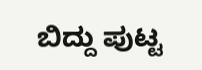ಬಿದ್ದು ಪುಟ್ಟ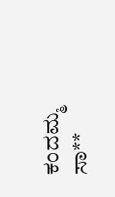ಕಂದಮ್ಮ ಸಾ**